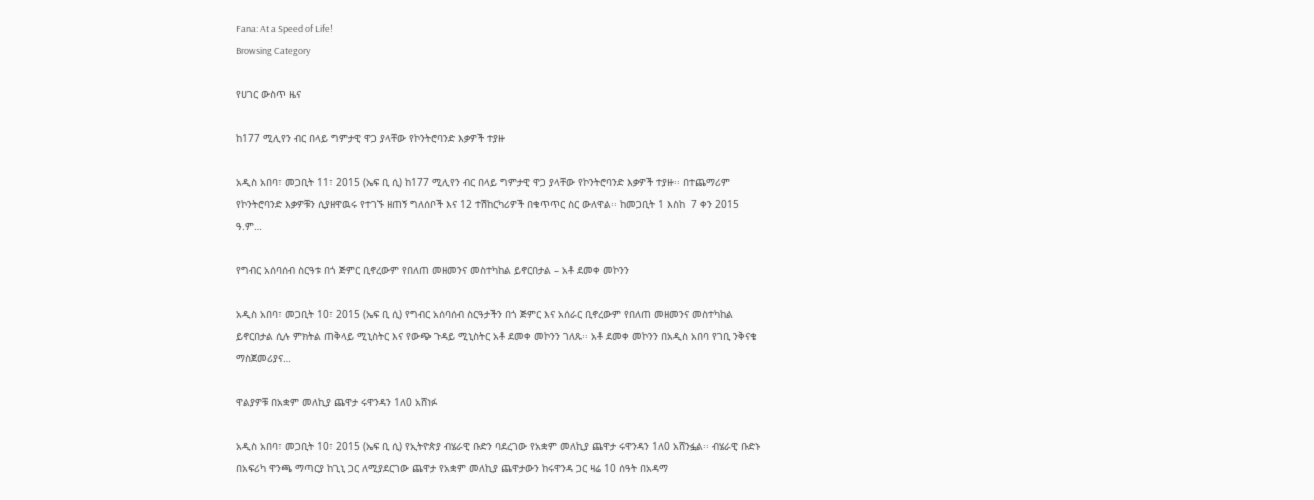Fana: At a Speed of Life!
Browsing Category

የሀገር ውስጥ ዜና

ከ177 ሚሊየን ብር በላይ ግምታዊ ዋጋ ያላቸው የኮንትሮባንድ እቃዎች ተያዙ

አዲስ አበባ፣ መጋቢት 11፣ 2015 (ኤፍ ቢ ሲ) ከ177 ሚሊየን ብር በላይ ግምታዊ ዋጋ ያላቸው የኮንትሮባንድ እቃዎች ተያዙ፡፡ በተጨማሪም የኮንትሮባንድ እቃዎቹን ሲያዘዋዉሩ የተገኙ ዘጠኝ ግለሰቦች እና 12 ተሽከርካሪዎች በቁጥጥር ስር ውለዋል፡፡ ከመጋቢት 1 እስከ  7 ቀን 2015 ዓ.ም…

የግብር አሰባሰብ ስርዓቱ በጎ ጅምር ቢኖረውም የበለጠ መዘመንና መስተካከል ይኖርበታል – አቶ ደመቀ መኮንን

አዲስ አበባ፣ መጋቢት 10፣ 2015 (ኤፍ ቢ ሲ) የግብር አሰባሰብ ስርዓታችን በጎ ጅምር እና አሰራር ቢኖረውም የበለጠ መዘመንና መስተካከል ይኖርበታል ሲሉ ምክትል ጠቅላይ ሚኒስትር እና የውጭ ጉዳይ ሚኒስትር አቶ ደመቀ መኮንን ገለጹ፡፡ አቶ ደመቀ መኮንን በአዲስ አበባ የገቢ ንቅናቄ ማስጀመሪያና…

ዋልያዎቹ በአቋም መለኪያ ጨዋታ ሩዋንዳን 1ለ0 አሸነፉ

አዲስ አበባ፣ መጋቢት 10፣ 2015 (ኤፍ ቢ ሲ) የኢትዮጵያ ብሄራዊ ቡድን ባደረገው የአቋም መለኪያ ጨዋታ ሩዋንዳን 1ለ0 አሸንፏል፡፡ ብሄራዊ ቡድኑ በአፍሪካ ዋንጫ ማጣርያ ከጊኒ ጋር ለሚያደርገው ጨዋታ የአቋም መለኪያ ጨዋታውን ከሩዋንዳ ጋር ዛሬ 10 ሰዓት በአዳማ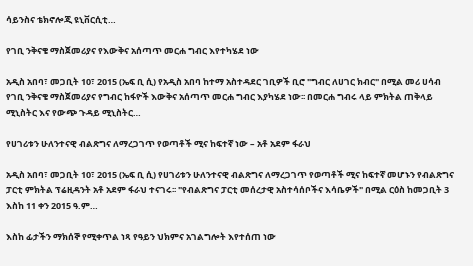ሳይንስና ቴክኖሎጂ ዩኒቨርሲቲ…

የገቢ ንቅናቄ ማስጀመሪያና የእውቅና አሰጣጥ መርሐ ግብር እየተካሄደ ነው

አዲስ አበባ፣ መጋቢት 10፣ 2015 (ኤፍ ቢ ሲ) የአዲስ አበባ ከተማ አስተዳደር ገቢዎች ቢሮ "ግብር ለሀገር ክብር" በሚል መሪ ሀሳብ የገቢ ንቅናቄ ማስጀመሪያና የግብር ከፋዮች እውቅና አሰጣጥ መርሐ ግብር እያካሄደ ነው፡፡ በመርሐ ግብሩ ላይ ምክትል ጠቅላይ ሚኒስትር እና የውጭ ጉዳይ ሚኒስትር…

የሀገሪቱን ሁለንተናዊ ብልጽግና ለማረጋገጥ የወጣቶች ሚና ከፍተኛ ነው – አቶ አደም ፋራህ

አዲስ አበባ፣ መጋቢት 10፣ 2015 (ኤፍ ቢ ሲ) የሀገሪቱን ሁለንተናዊ ብልጽግና ለማረጋገጥ የወጣቶች ሚና ከፍተኛ መሆኑን የብልጽግና ፓርቲ ምክትል ፕሬዚዳንት አቶ አደም ፋራህ ተናገሩ፡፡ "የብልጽግና ፓርቲ መሰረታዊ አስተሳሰቦችና እሳቤዎች" በሚል ርዕስ ከመጋቢት 3 እስከ 11 ቀን 2015 ዓ.ም…

እስከ ፊታችን ማክሰኞ የሚቀጥል ነጻ የዓይን ህክምና አገልግሎት እየተሰጠ ነው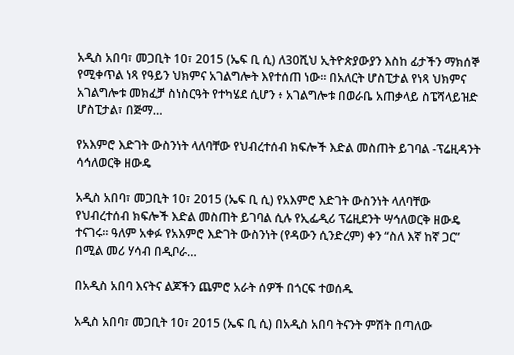አዲስ አበባ፣ መጋቢት 10፣ 2015 (ኤፍ ቢ ሲ) ለ30ሺህ ኢትዮጵያውያን እስከ ፊታችን ማክሰኞ የሚቀጥል ነጻ የዓይን ህክምና አገልግሎት እየተሰጠ ነው፡፡ በአለርት ሆስፒታል የነጻ ህክምና አገልግሎቱ መክፈቻ ስነስርዓት የተካሄደ ሲሆን ፥ አገልግሎቱ በወራቤ አጠቃላይ ስፔሻላይዝድ ሆስፒታል፣ በጅማ…

የአእምሮ እድገት ውስንነት ላለባቸው የህብረተሰብ ክፍሎች እድል መስጠት ይገባል -ፕሬዚዳንት ሳኅለወርቅ ዘውዴ

አዲስ አበባ፣ መጋቢት 10፣ 2015 (ኤፍ ቢ ሲ) የአእምሮ እድገት ውስንነት ላለባቸው የህብረተሰብ ክፍሎች እድል መስጠት ይገባል ሲሉ የኢፌዲሪ ፕሬዚደንት ሣኅለወርቅ ዘውዴ ተናገሩ፡፡ ዓለም አቀፉ የአእምሮ እድገት ውስንነት (የዳውን ሲንድረም) ቀን “ስለ እኛ ከኛ ጋር” በሚል መሪ ሃሳብ በዲቦራ…

በአዲስ አበባ እናትና ልጆችን ጨምሮ አራት ሰዎች በጎርፍ ተወሰዱ

አዲስ አበባ፣ መጋቢት 10፣ 2015 (ኤፍ ቢ ሲ) በአዲስ አበባ ትናንት ምሽት በጣለው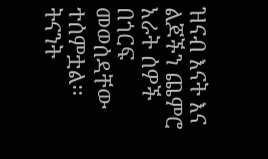ዝናብ እናት እና ልጆችን ጨምሮ አራት ሰዎች በጎርፍ መወሰዳቸው ተሰምቷል፡፡ ትናንት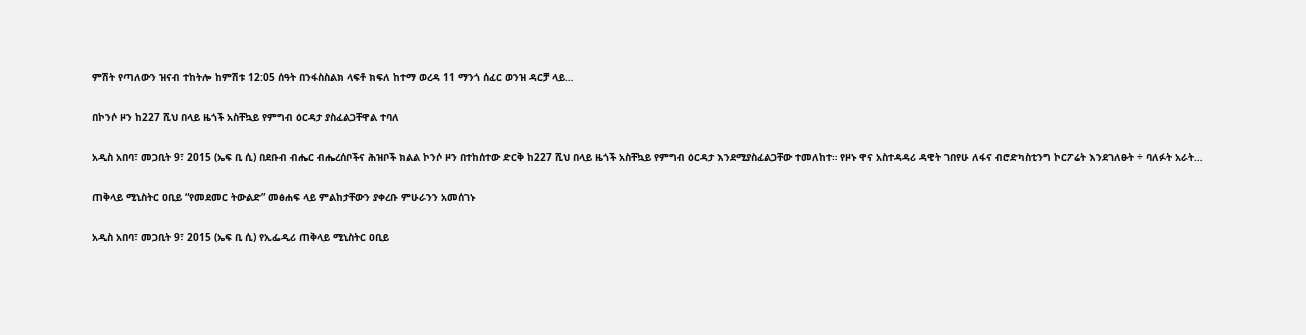ምሽት የጣለውን ዝናብ ተከትሎ ከምሽቱ 12:05 ሰዓት በንፋስስልክ ላፍቶ ክፍለ ከተማ ወረዳ 11 ማንጎ ሰፈር ወንዝ ዳርቻ ላይ…

በኮንሶ ዞን ከ227 ሺህ በላይ ዜጎች አስቸኳይ የምግብ ዕርዳታ ያስፈልጋቸዋል ተባለ

አዲስ አበባ፣ መጋቢት 9፣ 2015 (ኤፍ ቢ ሲ) በደቡብ ብሔር ብሔረሰቦችና ሕዝቦች ክልል ኮንሶ ዞን በተከሰተው ድርቅ ከ227 ሺህ በላይ ዜጎች አስቸኳይ የምግብ ዕርዳታ እንደሚያስፈልጋቸው ተመለከተ። የዞኑ ዋና አስተዳዳሪ ዳዊት ገበየሁ ለፋና ብሮድካስቲንግ ኮርፖሬት እንደገለፁት ÷ ባለፉት አራት…

ጠቅላይ ሚኒስትር ዐቢይ “የመደመር ትውልድ” መፅሐፍ ላይ ምልከታቸውን ያቀረቡ ምሁራንን አመሰገኑ

አዲስ አበባ፣ መጋቢት 9፣ 2015 (ኤፍ ቢ ሲ) የኢፌዲሪ ጠቅላይ ሚኒስትር ዐቢይ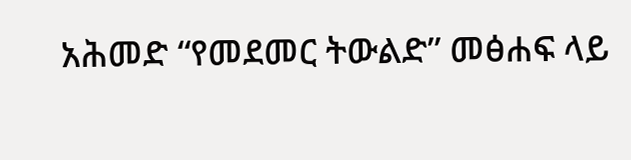አሕመድ “የመደመር ትውልድ” መፅሐፍ ላይ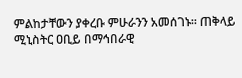ምልከታቸውን ያቀረቡ ምሁራንን አመሰገኑ፡፡ ጠቅላይ ሚኒስትር ዐቢይ በማኅበራዊ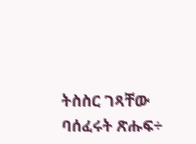ትስስር ገጻቸው ባሰፈሩት ጽሑፍ÷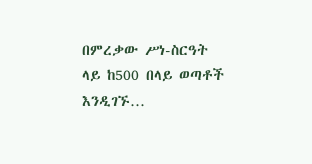በምረቃው ሥነ-ስርዓት ላይ ከ500 በላይ ወጣቶች እንዲገኙ…